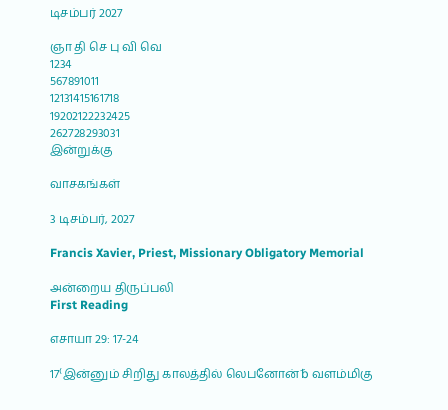டிசம்பர் 2027

ஞா தி செ பு வி வெ
1234
567891011
12131415161718
19202122232425
262728293031
இன்றுக்கு

வாசகங்கள்

3 டிசம்பர், 2027

Francis Xavier, Priest, Missionary Obligatory Memorial

அன்றைய திருப்பலி
First Reading

எசாயா 29: 17-24

17⁽இன்னும் சிறிது காலத்தில் லெபனோன்␢ வளம்மிகு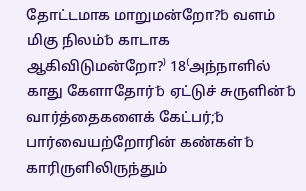தோட்டமாக மாறுமன்றோ?␢ வளம் மிகு நிலம்␢ காடாக ஆகிவிடுமன்றோ?⁾ 18⁽அந்நாளில் காது கேளாதோர்␢ ஏட்டுச் சுருளின்␢ வார்த்தைகளைக் கேட்பர்;␢ பார்வையற்றோரின் கண்கள்␢ காரிருளிலிருந்தும்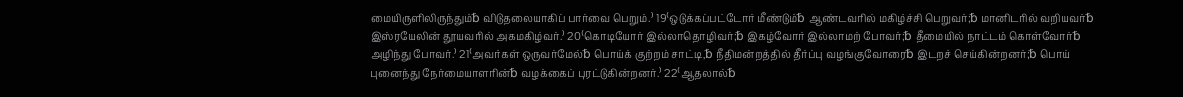மையிருளிலிருந்தும்␢ விடுதலையாகிப் பார்வை பெறும்.⁾ 19⁽ஒடுக்கப்பட்டோர் மீண்டும்␢ ஆண்டவரில் மகிழ்ச்சி பெறுவர்;␢ மானிடரில் வறியவர்␢ இஸ்ரயேலின் தூயவரில் அகமகிழ்வர்.⁾ 20⁽கொடியோர் இல்லாதொழிவர்;␢ இகழ்வோர் இல்லாமற் போவர்;␢ தீமையில் நாட்டம் கொள்வோர்␢ அழிந்து போவர்.⁾ 21⁽அவர்கள் ஒருவர்மேல்␢ பொய்க் குற்றம் சாட்டி,␢ நீதிமன்றத்தில் தீர்ப்பு வழங்குவோரை␢ இடறச் செய்கின்றனர்;␢ பொய் புனைந்து நேர்மையாளரின்␢ வழக்கைப் புரட்டுகின்றனர்.⁾ 22⁽ஆதலால்␢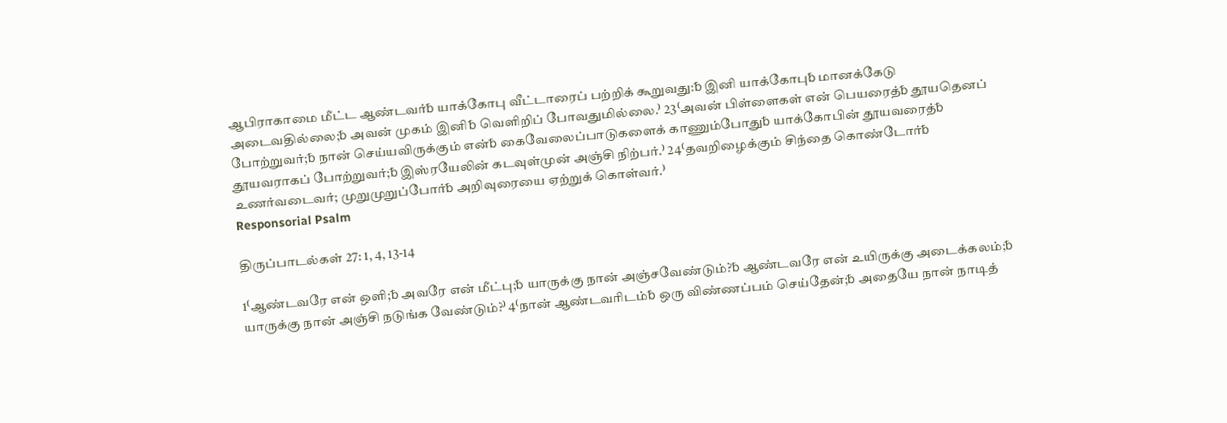ஆபிராகாமை மீட்ட ஆண்டவர்␢ யாக்கோபு வீட்டாரைப் பற்றிக் கூறுவது:␢ இனி யாக்கோபு␢ மானக்கேடு அடைவதில்லை;␢ அவன் முகம் இனி␢ வெளிறிப் போவதுமில்லை.⁾ 23⁽அவன் பிள்ளைகள் என் பெயரைத்␢ தூயதெனப் போற்றுவர்;␢ நான் செய்யவிருக்கும் என்␢ கைவேலைப்பாடுகளைக் காணும்போது␢ யாக்கோபின் தூயவரைத்␢ தூயவராகப் போற்றுவர்;␢ இஸ்ரயேலின் கடவுள்முன் அஞ்சி நிற்பர்.⁾ 24⁽தவறிழைக்கும் சிந்தை கொண்டோர்␢ உணர்வடைவர்; முறுமுறுப்போர்␢ அறிவுரையை ஏற்றுக் கொள்வர்.⁾
Responsorial Psalm

திருப்பாடல்கள் 27: 1, 4, 13-14

1⁽ஆண்டவரே என் ஒளி;␢ அவரே என் மீட்பு;␢ யாருக்கு நான் அஞ்சவேண்டும்?␢ ஆண்டவரே என் உயிருக்கு அடைக்கலம்;␢ யாருக்கு நான் அஞ்சி நடுங்க வேண்டும்?⁾ 4⁽நான் ஆண்டவரிடம்␢ ஒரு விண்ணப்பம் செய்தேன்;␢ அதையே நான் நாடித்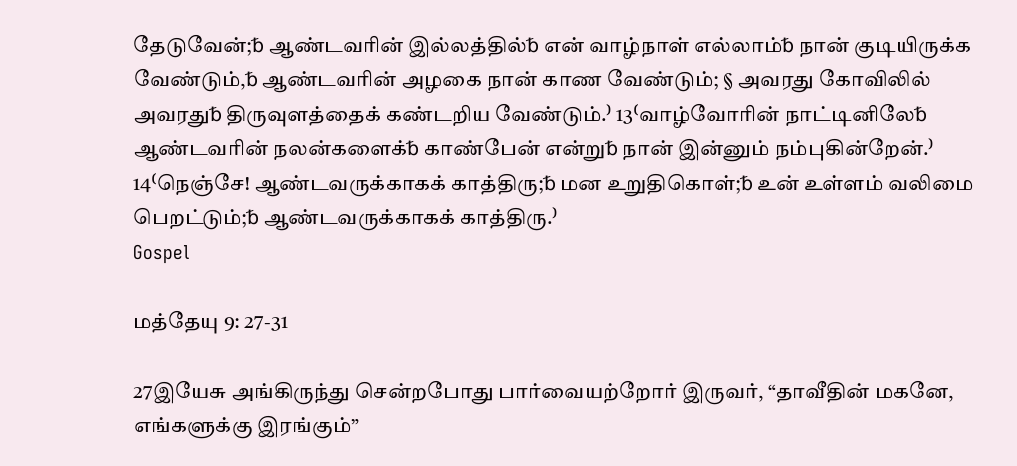தேடுவேன்;␢ ஆண்டவரின் இல்லத்தில்␢ என் வாழ்நாள் எல்லாம்␢ நான் குடியிருக்க வேண்டும்,␢ ஆண்டவரின் அழகை நான் காண வேண்டும்; § அவரது கோவிலில் அவரது␢ திருவுளத்தைக் கண்டறிய வேண்டும்.⁾ 13⁽வாழ்வோரின் நாட்டினிலே␢ ஆண்டவரின் நலன்களைக்␢ காண்பேன் என்று␢ நான் இன்னும் நம்புகின்றேன்.⁾ 14⁽நெஞ்சே! ஆண்டவருக்காகக் காத்திரு;␢ மன உறுதிகொள்;␢ உன் உள்ளம் வலிமை பெறட்டும்;␢ ஆண்டவருக்காகக் காத்திரு.⁾
Gospel

மத்தேயு 9: 27-31

27இயேசு அங்கிருந்து சென்றபோது பார்வையற்றோர் இருவர், “தாவீதின் மகனே, எங்களுக்கு இரங்கும்”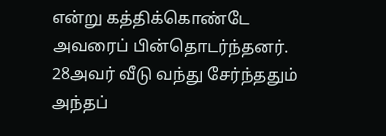என்று கத்திக்கொண்டே அவரைப் பின்தொடர்ந்தனர். 28அவர் வீடு வந்து சேர்ந்ததும் அந்தப்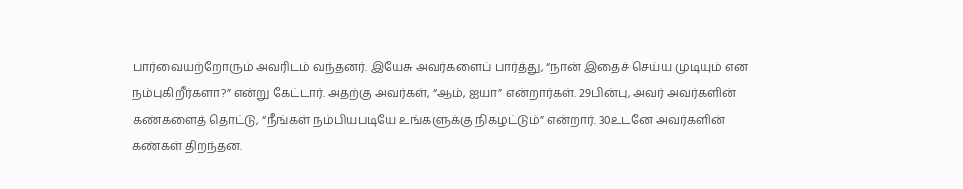பார்வையற்றோரும் அவரிடம் வந்தனர். இயேசு அவர்களைப் பார்த்து, “நான் இதைச் செய்ய முடியும் என நம்புகிறீர்களா?” என்று கேட்டார். அதற்கு அவர்கள், “ஆம், ஐயா” என்றார்கள். 29பின்பு, அவர் அவர்களின் கண்களைத் தொட்டு, “நீங்கள் நம்பியபடியே உங்களுக்கு நிகழட்டும்” என்றார். 30உடனே அவர்களின் கண்கள் திறந்தன.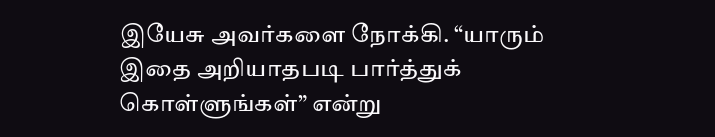இயேசு அவர்களை நோக்கி. “யாரும் இதை அறியாதபடி பார்த்துக் கொள்ளுங்கள்” என்று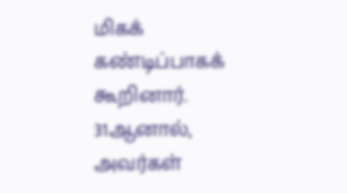மிகக் கண்டிப்பாகக் கூறினார். 31ஆனால், அவர்கள்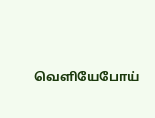வெளியேபோய்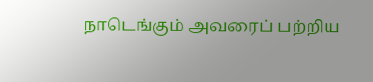நாடெங்கும் அவரைப் பற்றிய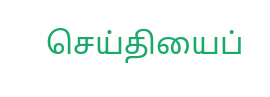செய்தியைப்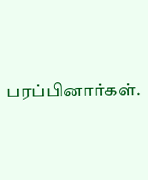பரப்பினார்கள்.